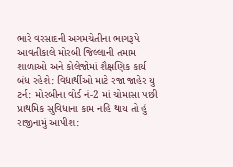ભારે વરસાદની અગમચેતીના ભાગરૂપે આવતીકાલે મોરબી જિલ્લાની તમામ શાળાઓ અને કોલેજોમાં શૈક્ષણિક કાર્ય બંધ રહેશે: વિદ્યાર્થીઓ માટે રજા જાહેર યુ ટર્ન: મોરબીના વોર્ડ નં-2 માં ચોમાસા પછી પ્રાથમિક સુવિધાના કામ નહિ થાય તો હું રાજીનામું આપીશ: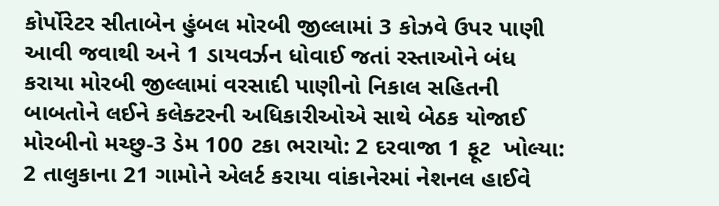કોર્પોરેટર સીતાબેન હુંબલ મોરબી જીલ્લામાં 3 કોઝવે ઉપર પાણી આવી જવાથી અને 1 ડાયવર્ઝન ધોવાઈ જતાં રસ્તાઓને બંધ કરાયા મોરબી જીલ્લામાં વરસાદી પાણીનો નિકાલ સહિતની બાબતોને લઈને કલેક્ટરની અધિકારીઓએ સાથે બેઠક યોજાઈ મોરબીનો મચ્છુ-3 ડેમ 100 ટકા ભરાયો: 2 દરવાજા 1 ફૂટ  ખોલ્યા: 2 તાલુકાના 21 ગામોને એલર્ટ કરાયા વાંકાનેરમાં નેશનલ હાઈવે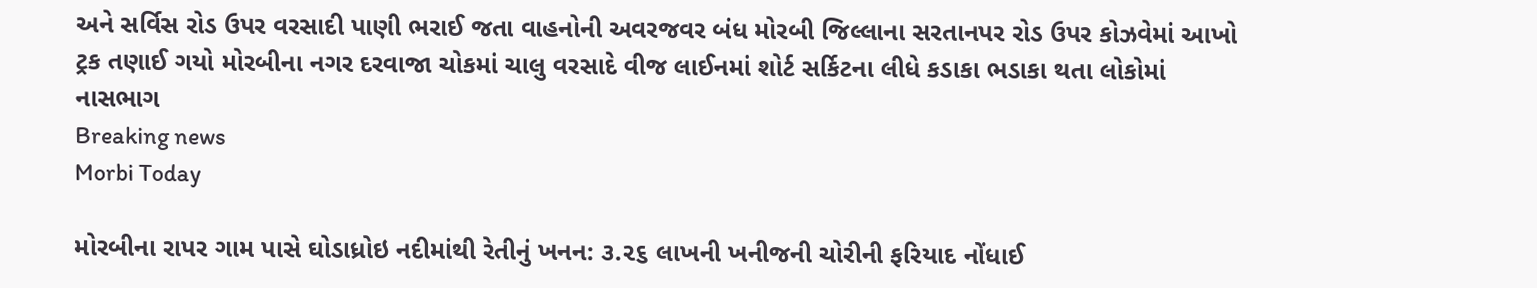અને સર્વિસ રોડ ઉપર વરસાદી પાણી ભરાઈ જતા વાહનોની અવરજવર બંધ મોરબી જિલ્લાના સરતાનપર રોડ ઉપર કોઝવેમાં આખો ટ્રક તણાઈ ગયો મોરબીના નગર દરવાજા ચોકમાં ચાલુ વરસાદે વીજ લાઈનમાં શોર્ટ સર્કિટના લીધે કડાકા ભડાકા થતા લોકોમાં નાસભાગ
Breaking news
Morbi Today

મોરબીના રાપર ગામ પાસે ઘોડાધ્રોઇ નદીમાંથી રેતીનું ખનન: ૩.૨૬ લાખની ખનીજની ચોરીની ફરિયાદ નોંધાઈ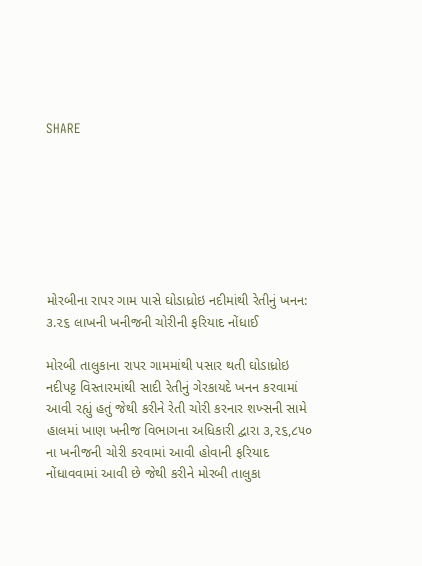SHARE







મોરબીના રાપર ગામ પાસે ઘોડાધ્રોઇ નદીમાંથી રેતીનું ખનન: ૩.૨૬ લાખની ખનીજની ચોરીની ફરિયાદ નોંધાઈ

મોરબી તાલુકાના રાપર ગામમાંથી પસાર થતી ઘોડાધ્રોઇ નદીપટ્ટ વિસ્તારમાંથી સાદી રેતીનું ગેરકાયદે ખનન કરવામાં આવી રહ્યું હતું જેથી કરીને રેતી ચોરી કરનાર શખ્સની સામે હાલમાં ખાણ ખનીજ વિભાગના અધિકારી દ્વારા ૩,૨૬,૮૫૦ ના ખનીજની ચોરી કરવામાં આવી હોવાની ફરિયાદ નોંધાવવામાં આવી છે જેથી કરીને મોરબી તાલુકા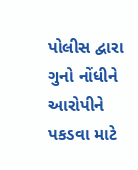પોલીસ દ્વારા ગુનો નોંધીને આરોપીને પકડવા માટે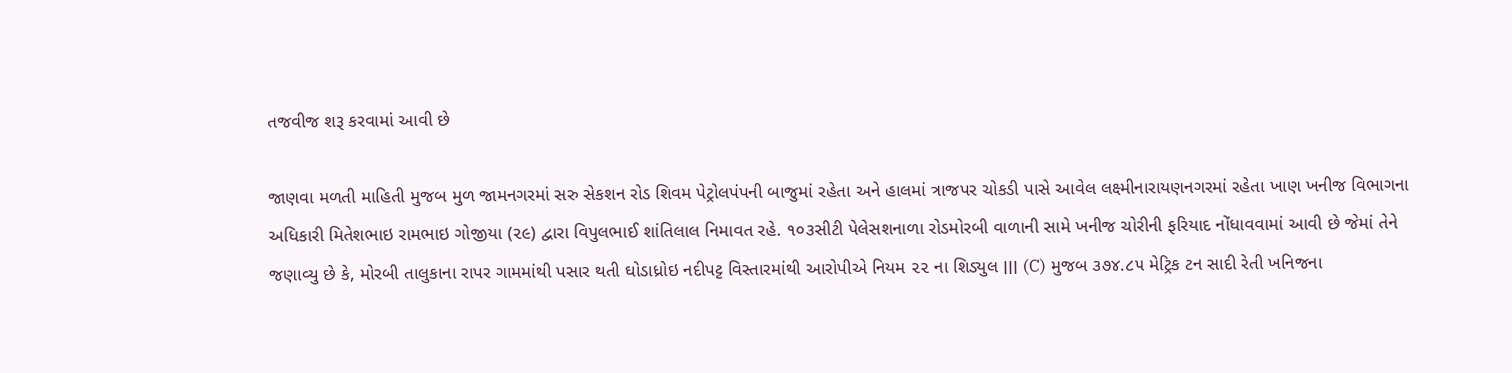તજવીજ શરૂ કરવામાં આવી છે

જાણવા મળતી માહિતી મુજબ મુળ જામનગરમાં સરુ સેકશન રોડ શિવમ પેટ્રોલપંપની બાજુમાં રહેતા અને હાલમાં ત્રાજપર ચોકડી પાસે આવેલ લક્ષ્મીનારાયણનગરમાં રહેતા ખાણ ખનીજ વિભાગના અધિકારી મિતેશભાઇ રામભાઇ ગોજીયા (૨૯) દ્વારા વિપુલભાઈ શાંતિલાલ નિમાવત રહે. ૧૦૩સીટી પેલેસશનાળા રોડમોરબી વાળાની સામે ખનીજ ચોરીની ફરિયાદ નોંધાવવામાં આવી છે જેમાં તેને જણાવ્યુ છે કે, મોરબી તાલુકાના રાપર ગામમાંથી પસાર થતી ઘોડાધ્રોઇ નદીપટ્ટ વિસ્તારમાંથી આરોપીએ નિયમ ૨૨ ના શિડ્યુલ ׀׀׀ (C) મુજબ ૩૭૪.૮૫ મેટ્રિક ટન સાદી રેતી ખનિજના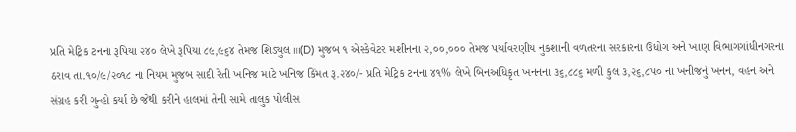પ્રતિ મેટ્રિક ટનના રૂપિયા ૨૪૦ લેખે રૂપિયા ૮૯,૯૬૪ તેમજ શિડ્યુલ ॥।(D) મુજબ ૧ એસ્કેવેટર મશીનના ૨,૦૦,૦૦૦ તેમજ પર્યાવરણીય નુકશાની વળતરના સરકારના ઉધોગ અને ખાણ વિભાગગાંધીનગરના ઠરાવ તા.૧૦/૯/૨૦૧૮ ના નિયમ મુજબ સાદી રેતી ખનિજ માટે ખનિજ કિંમત રૂ.૨૪૦/- પ્રતિ મેટ્રિક ટનના ૪૧% લેખે બિનઅધિકૃત ખનનના ૩૬,૮૮૬ મળી કુલ ૩,૨૬,૮૫૦ ના ખનીજનું ખનન, વહન અને સંગ્રહ કરી ગુન્હો કર્યા છે જેથી કરીને હાલમાં તેની સામે તાલુક પોલીસ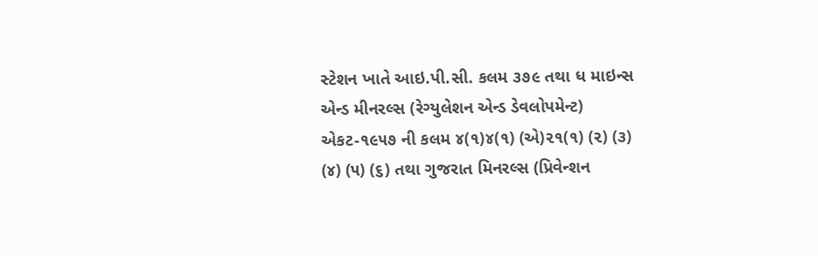સ્ટેશન ખાતે આઇ.પી.સી. કલમ ૩૭૯ તથા ધ માઇન્સ એન્ડ મીનરલ્સ (રેગ્યુલેશન એન્ડ ડેવલોપમેન્ટ) એકટ-૧૯૫૭ ની કલમ ૪(૧)૪(૧) (એ)૨૧(૧) (૨) (૩) (૪) (૫) (૬) તથા ગુજરાત મિનરલ્‍સ (પ્રિવેન્‍શન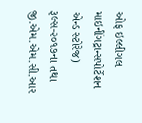ઓફ ઇલ્‍લીગલ માઇનીંગટ્રાન્‍સપોર્ટેશન એન્‍ડ સ્‍ટોરેજ) રૂલ્‍સ-૨૦૧૭ના તથા જી.એમ.એમ.સી.આર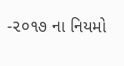-૨૦૧૭ ના નિયમો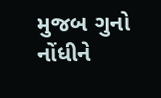મુજબ ગુનો નોંધીને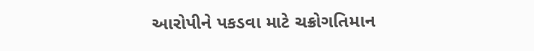આરોપીને પકડવા માટે ચક્રોગતિમાન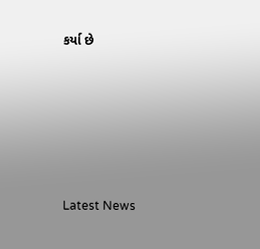કર્યા છે






Latest News